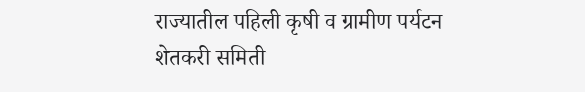राज्यातील पहिली कृषी व ग्रामीण पर्यटन शेतकरी समिती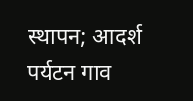स्थापन; आदर्श पर्यटन गाव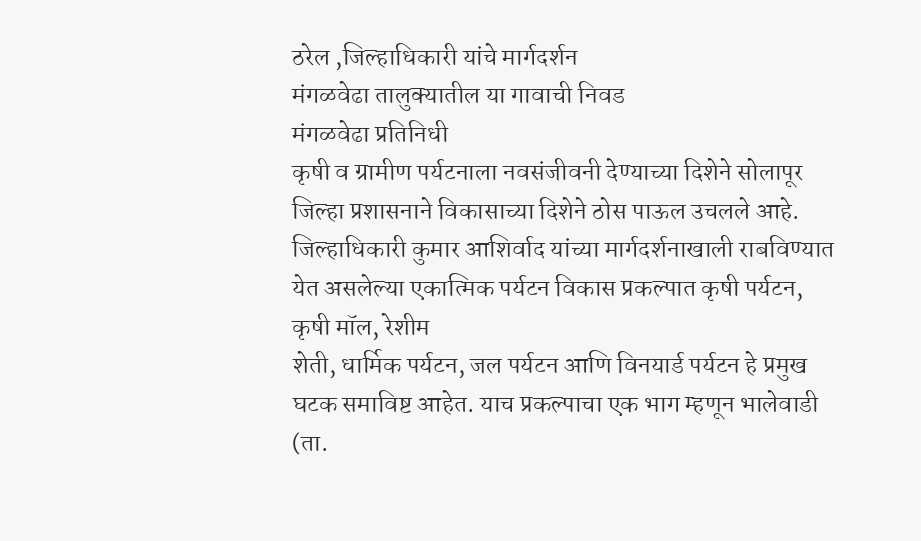ठरेल ,जिल्हाधिकारी यांचे मार्गदर्शन
मंगळवेढा तालुक्यातील या गावाची निवड
मंगळवेढा प्रतिनिधी
कृषी व ग्रामीण पर्यटनाला नवसंजीवनी देण्याच्या दिशेने सोलापूर जिल्हा प्रशासनाने विकासाच्या दिशेने ठोस पाऊल उचलले आहे. जिल्हाधिकारी कुमार आशिर्वाद यांच्या मार्गदर्शनाखाली राबविण्यात येत असलेल्या एकात्मिक पर्यटन विकास प्रकल्पात कृषी पर्यटन, कृषी मॉल, रेशीम
शेती, धार्मिक पर्यटन, जल पर्यटन आणि विनयार्ड पर्यटन हे प्रमुख घटक समाविष्ट आहेत. याच प्रकल्पाचा एक भाग म्हणून भालेवाडी (ता.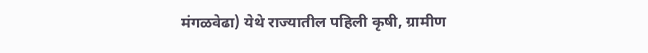मंगळवेढा) येथे राज्यातील पहिली कृषी, ग्रामीण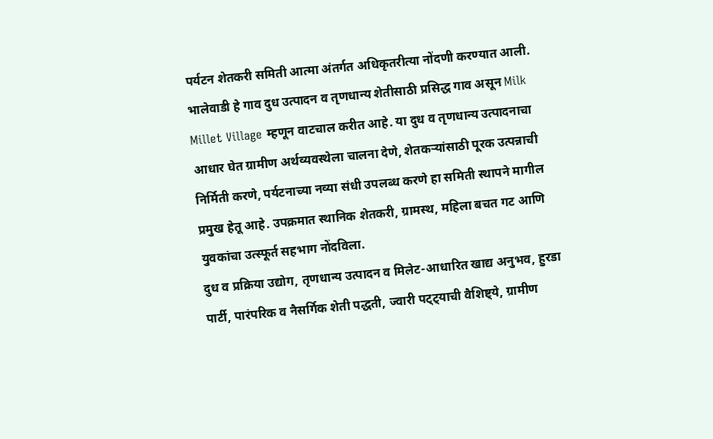पर्यटन शेतकरी समिती आत्मा अंतर्गत अधिकृतरीत्या नोंदणी करण्यात आली.
भालेवाडी हे गाव दुध उत्पादन व तृणधान्य शेतीसाठी प्रसिद्ध गाव असून Milk Millet Village म्हणून वाटचाल करीत आहे. या दुध व तृणधान्य उत्पादनाचा आधार घेत ग्रामीण अर्थव्यवस्थेला चालना देणे, शेतकऱ्यांसाठी पूरक उत्पन्नाची निर्मिती करणे, पर्यटनाच्या नव्या संधी उपलब्ध करणे हा समिती स्थापने मागील प्रमुख हेतू आहे. उपक्रमात स्थानिक शेतकरी, ग्रामस्थ, महिला बचत गट आणि युवकांचा उत्स्फूर्त सहभाग नोंदविला.
दुध व प्रक्रिया उद्योग, तृणधान्य उत्पादन व मिलेट-आधारित खाद्य अनुभव, हुरडा पार्टी, पारंपरिक व नैसर्गिक शेती पद्धती, ज्वारी पट्ट्याची वैशिष्ट्ये, ग्रामीण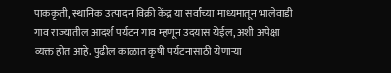पाककृती, स्थानिक उत्पादन विक्री केंद्र या सर्वांच्या माध्यमातून भालेवाडी गाव राज्यातील आदर्श पर्यटन गाव म्हणून उदयास येईल, अशी अपेक्षा व्यक्त होत आहे. पुढील काळात कृषी पर्यटनासाठी येणाऱ्या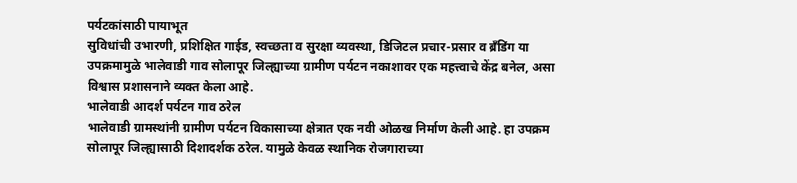पर्यटकांसाठी पायाभूत
सुविधांची उभारणी, प्रशिक्षित गाईड, स्वच्छता व सुरक्षा व्यवस्था, डिजिटल प्रचार-प्रसार व ब्रँडिंग या उपक्रमामुळे भालेवाडी गाव सोलापूर जिल्ह्याच्या ग्रामीण पर्यटन नकाशावर एक महत्त्वाचे केंद्र बनेल, असा विश्वास प्रशासनाने व्यक्त केला आहे.
भालेवाडी आदर्श पर्यटन गाव ठरेल
भालेवाडी ग्रामस्थांनी ग्रामीण पर्यटन विकासाच्या क्षेत्रात एक नवी ओळख निर्माण केली आहे. हा उपक्रम सोलापूर जिल्ह्यासाठी दिशादर्शक ठरेल. यामुळे केवळ स्थानिक रोजगाराच्या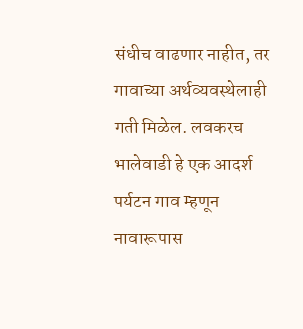संधीच वाढणार नाहीत, तर गावाच्या अर्थव्यवस्थेलाही गती मिळेल. लवकरच भालेवाडी हे एक आदर्श पर्यटन गाव म्हणून नावारूपास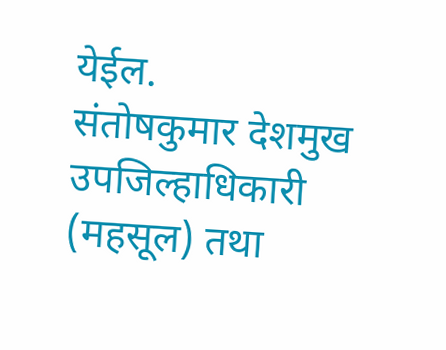येईल.
संतोषकुमार देशमुख
उपजिल्हाधिकारी (महसूल) तथा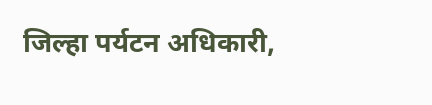जिल्हा पर्यटन अधिकारी,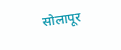सोलापूर